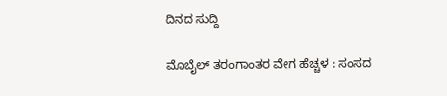ದಿನದ ಸುದ್ದಿ

ಮೊಬೈಲ್ ತರಂಗಾಂತರ ವೇಗ ಹೆಚ್ಚಳ : ಸಂಸದ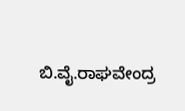ಬಿ.ವೈ.ರಾಘವೇಂದ್ರ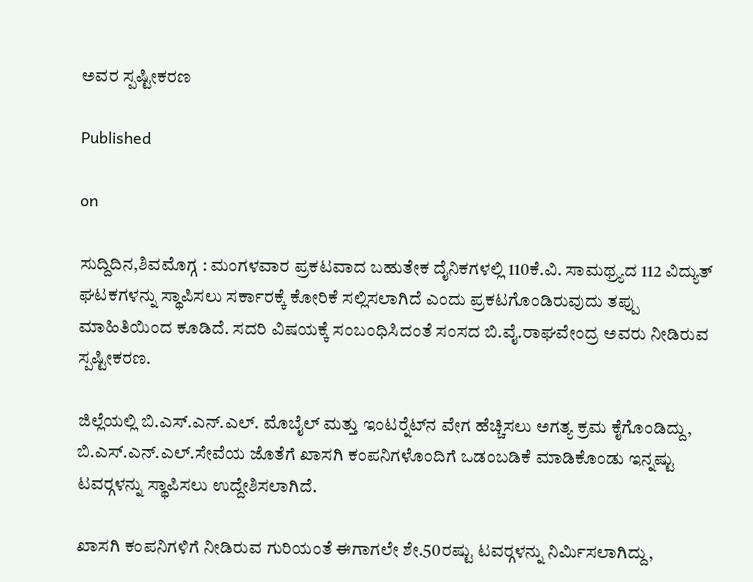ಅವರ ಸ್ಪಷ್ಟೀಕರಣ

Published

on

ಸುದ್ದಿದಿನ,ಶಿವಮೊಗ್ಗ : ಮಂಗಳವಾರ ಪ್ರಕಟವಾದ ಬಹುತೇಕ ದೈನಿಕಗಳಲ್ಲಿ 110ಕೆ.ವಿ. ಸಾಮಥ್ರ್ಯದ 112 ವಿದ್ಯುತ್ ಘಟಕಗಳನ್ನು ಸ್ಥಾಪಿಸಲು ಸರ್ಕಾರಕ್ಕೆ ಕೋರಿಕೆ ಸಲ್ಲಿಸಲಾಗಿದೆ ಎಂದು ಪ್ರಕಟಗೊಂಡಿರುವುದು ತಪ್ಪು ಮಾಹಿತಿಯಿಂದ ಕೂಡಿದೆ. ಸದರಿ ವಿಷಯಕ್ಕೆ ಸಂಬಂಧಿಸಿದಂತೆ ಸಂಸದ ಬಿ.ವೈ.ರಾಘವೇಂದ್ರ ಅವರು ನೀಡಿರುವ ಸ್ಪಷ್ಟೀಕರಣ.

ಜಿಲ್ಲೆಯಲ್ಲಿ ಬಿ.ಎಸ್.ಎನ್.ಎಲ್. ಮೊಬೈಲ್ ಮತ್ತು ಇಂಟರ್‍ನೆಟ್‍ನ ವೇಗ ಹೆಚ್ಚಿಸಲು ಅಗತ್ಯ ಕ್ರಮ ಕೈಗೊಂಡಿದ್ದು, ಬಿ.ಎಸ್.ಎನ್.ಎಲ್.ಸೇವೆಯ ಜೊತೆಗೆ ಖಾಸಗಿ ಕಂಪನಿಗಳೊಂದಿಗೆ ಒಡಂಬಡಿಕೆ ಮಾಡಿಕೊಂಡು ಇನ್ನಷ್ಟು ಟವರ್‍ಗಳನ್ನು ಸ್ಥಾಪಿಸಲು ಉದ್ದೇಶಿಸಲಾಗಿದೆ.

ಖಾಸಗಿ ಕಂಪನಿಗಳಿಗೆ ನೀಡಿರುವ ಗುರಿಯಂತೆ ಈಗಾಗಲೇ ಶೇ.50ರಷ್ಟು ಟವರ್‍ಗಳನ್ನು ನಿರ್ಮಿಸಲಾಗಿದ್ದು,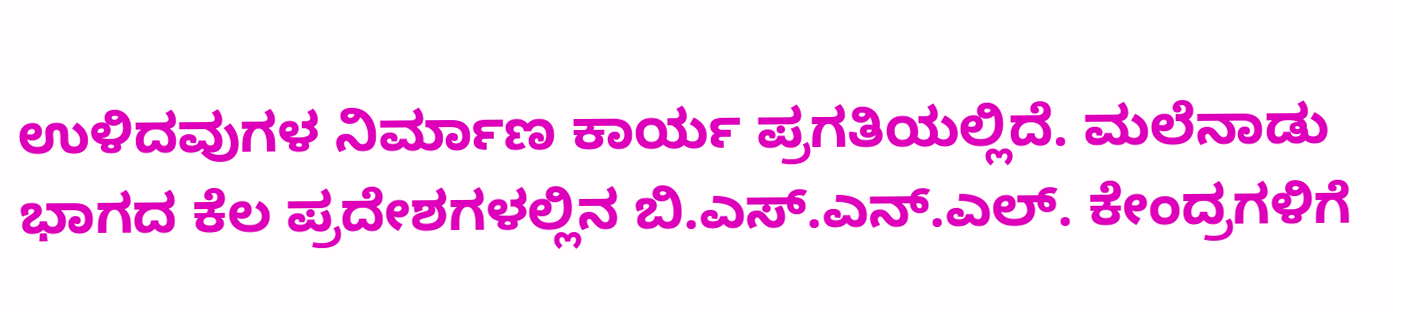ಉಳಿದವುಗಳ ನಿರ್ಮಾಣ ಕಾರ್ಯ ಪ್ರಗತಿಯಲ್ಲಿದೆ. ಮಲೆನಾಡು ಭಾಗದ ಕೆಲ ಪ್ರದೇಶಗಳಲ್ಲಿನ ಬಿ.ಎಸ್.ಎನ್.ಎಲ್. ಕೇಂದ್ರಗಳಿಗೆ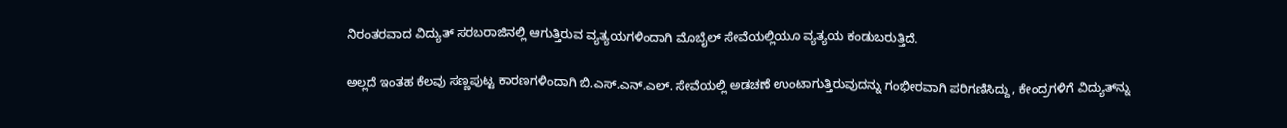ನಿರಂತರವಾದ ವಿದ್ಯುತ್ ಸರಬರಾಜಿನಲ್ಲಿ ಆಗುತ್ತಿರುವ ವ್ಯತ್ಯಯಗಳಿಂದಾಗಿ ಮೊಬೈಲ್ ಸೇವೆಯಲ್ಲಿಯೂ ವ್ಯತ್ಯಯ ಕಂಡುಬರುತ್ತಿದೆ.

ಅಲ್ಲದೆ ಇಂತಹ ಕೆಲವು ಸಣ್ಣಪುಟ್ಟ ಕಾರಣಗಳಿಂದಾಗಿ ಬಿ.ಎಸ್.ಎನ್.ಎಲ್. ಸೇವೆಯಲ್ಲಿ ಅಡಚಣೆ ಉಂಟಾಗುತ್ತಿರುವುದನ್ನು ಗಂಭೀರವಾಗಿ ಪರಿಗಣಿಸಿದ್ದು, ಕೇಂದ್ರಗಳಿಗೆ ವಿದ್ಯುತ್‍ನ್ನು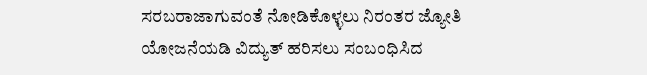ಸರಬರಾಜಾಗುವಂತೆ ನೋಡಿಕೊಳ್ಳಲು ನಿರಂತರ ಜ್ಯೋತಿ ಯೋಜನೆಯಡಿ ವಿದ್ಯುತ್ ಹರಿಸಲು ಸಂಬಂಧಿಸಿದ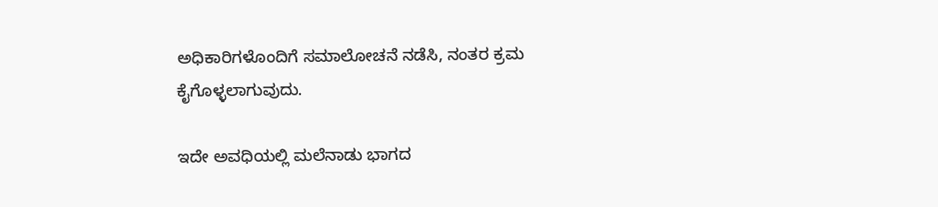ಅಧಿಕಾರಿಗಳೊಂದಿಗೆ ಸಮಾಲೋಚನೆ ನಡೆಸಿ, ನಂತರ ಕ್ರಮ ಕೈಗೊಳ್ಳಲಾಗುವುದು.

ಇದೇ ಅವಧಿಯಲ್ಲಿ ಮಲೆನಾಡು ಭಾಗದ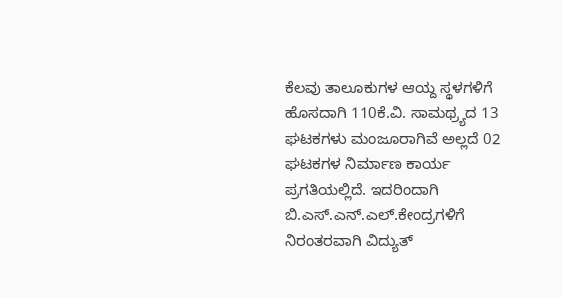ಕೆಲವು ತಾಲೂಕುಗಳ ಆಯ್ದ ಸ್ಥಳಗಳಿಗೆ ಹೊಸದಾಗಿ 110ಕೆ.ವಿ. ಸಾಮಥ್ರ್ಯದ 13 ಘಟಕಗಳು ಮಂಜೂರಾಗಿವೆ ಅಲ್ಲದೆ 02 ಘಟಕಗಳ ನಿರ್ಮಾಣ ಕಾರ್ಯ ಪ್ರಗತಿಯಲ್ಲಿದೆ. ಇದರಿಂದಾಗಿ ಬಿ.ಎಸ್.ಎನ್.ಎಲ್.ಕೇಂದ್ರಗಳಿಗೆ ನಿರಂತರವಾಗಿ ವಿದ್ಯುತ್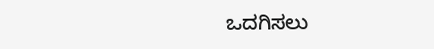ಒದಗಿಸಲು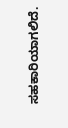ಸಹಕಾರಿಯಾಗಲಿದೆ.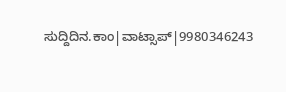ಸುದ್ದಿದಿನ.ಕಾಂ|ವಾಟ್ಸಾಪ್|9980346243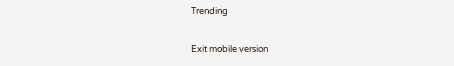Trending

Exit mobile version